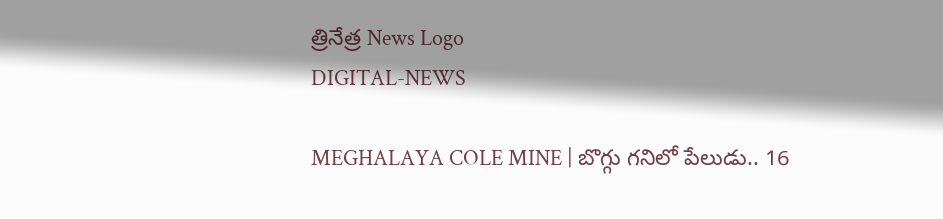త్రినేత్ర News Logo
DIGITAL-NEWS

MEGHALAYA COLE MINE | బొగ్గు గనిలో పేలుడు.. 16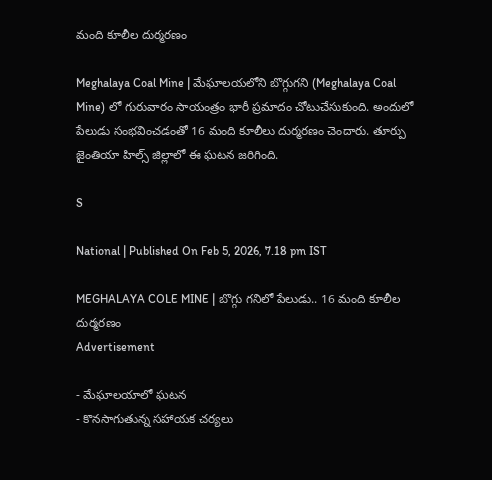మంది కూలీల దుర్మ‌ర‌ణం

Meghalaya Coal Mine | మేఘాలయలోని బొగ్గుగని (Meghalaya Coal Mine) లో గురువారం సాయంత్రం భారీ ప్రమాదం చోటుచేసుకుంది. అందులో పేలుడు సంభవించడంతో 16 మంది కూలీలు దుర్మ‌ర‌ణం చెందారు. తూర్పు జైంతియా హిల్స్‌ జిల్లాలో ఈ ఘటన జ‌రిగింది.

S

National | Published On Feb 5, 2026, 7.18 pm IST

MEGHALAYA COLE MINE | బొగ్గు గనిలో పేలుడు.. 16 మంది కూలీల దుర్మ‌ర‌ణం
Advertisement

- మేఘాల‌యాలో ఘ‌ట‌న‌
- కొన‌సాగుతున్న స‌హాయ‌క చ‌ర్య‌లు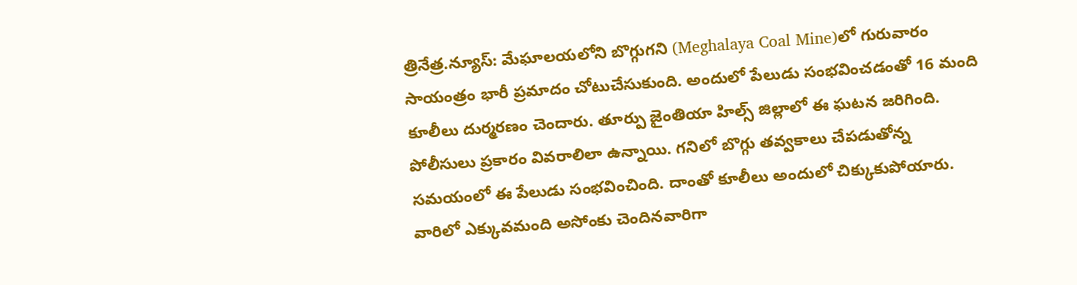త్రినేత్ర‌.న్యూస్‌: మేఘాలయలోని బొగ్గుగని (Meghalaya Coal Mine)లో గురువారం సాయంత్రం భారీ ప్రమాదం చోటుచేసుకుంది. అందులో పేలుడు సంభవించడంతో 16 మంది కూలీలు దుర్మ‌ర‌ణం చెందారు. తూర్పు జైంతియా హిల్స్‌ జిల్లాలో ఈ ఘటన జ‌రిగింది. పోలీసులు ప్రకారం వివ‌రాలిలా ఉన్నాయి. గనిలో బొగ్గు తవ్వకాలు చేపడుతోన్న సమయంలో ఈ పేలుడు సంభ‌వించింది. దాంతో కూలీలు అందులో చిక్కుకుపోయారు. వారిలో ఎక్కువమంది అసోంకు చెందినవారిగా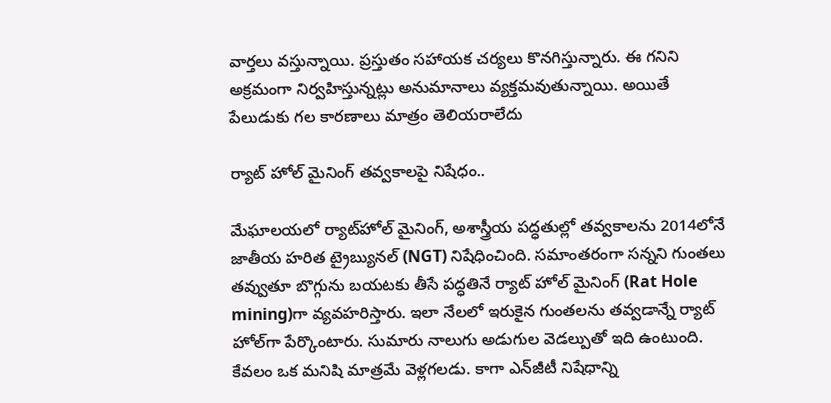వార్త‌లు వ‌స్తున్నాయి. ప్రస్తుతం సహాయక చర్యలు కొనగిస్తున్నారు. ఈ గనిని అక్రమంగా నిర్వహిస్తున్నట్లు అనుమానాలు వ్య‌క్తమ‌వుతున్నాయి. అయితే పేలుడుకు గల కారణాలు మాత్రం తెలియరాలేదు

ర్యాట్ హోల్ మైనింగ్ త‌వ్వ‌కాల‌పై నిషేధం..

మేఘాలయలో ర్యాట్‌హోల్ మైనింగ్‌, అశాస్త్రీయ పద్ధతుల్లో తవ్వకాలను 2014లోనే జాతీయ హరిత ట్రైబ్యునల్ (NGT) నిషేధించింది. సమాంతరంగా సన్నని గుంతలు తవ్వుతూ బొగ్గును బయటకు తీసే పద్ధతినే ర్యాట్‌ హోల్‌ మైనింగ్ (Rat Hole mining)గా వ్యవహరిస్తారు. ఇలా నేలలో ఇరుకైన గుంతలను తవ్వడాన్నే ర్యాట్‌ హోల్‌గా పేర్కొంటారు. సుమారు నాలుగు అడుగుల వెడల్పుతో ఇది ఉంటుంది. కేవలం ఒక మనిషి మాత్రమే వెళ్లగలడు. కాగా ఎన్‌జీటీ నిషేధాన్ని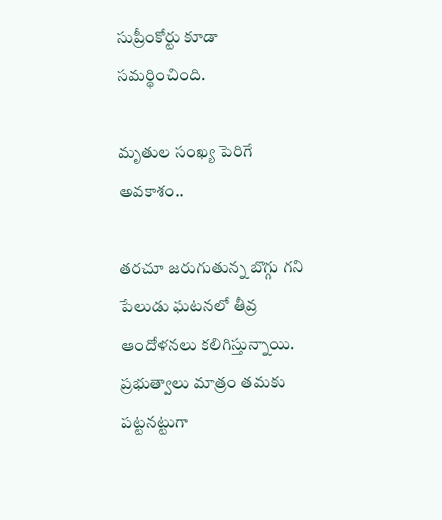సుప్రీంకోర్టు కూడా సమర్థించింది.

మృతుల సంఖ్య పెరిగే అవ‌కాశం..

త‌ర‌చూ జ‌రుగుతున్న బొగ్గు గ‌ని పేలుడు ఘ‌ట‌న‌లో తీవ్ర ఆందోళ‌న‌లు క‌లిగిస్తున్నాయి. ప్ర‌భుత్వాలు మాత్రం త‌మ‌కు ప‌ట్ట‌న‌ట్టుగా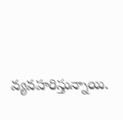వ్య‌వ‌హ‌రిస్తున్నాయి.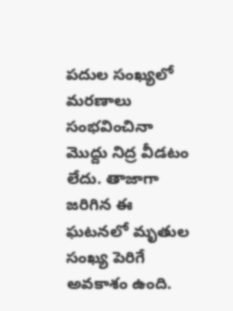ప‌దుల సంఖ్య‌లో మ‌ర‌ణాలు సంభ‌వించినా మొద్దు నిద్ర‌ వీడ‌టం లేదు. తాజాగా జ‌రిగిన ఈ ఘ‌ట‌న‌లో మృతుల సంఖ్య పెరిగే అవ‌కాశం ఉంది.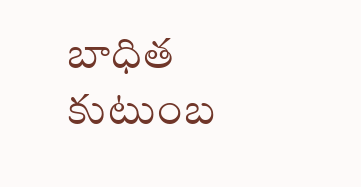బాధిత కుటుంబ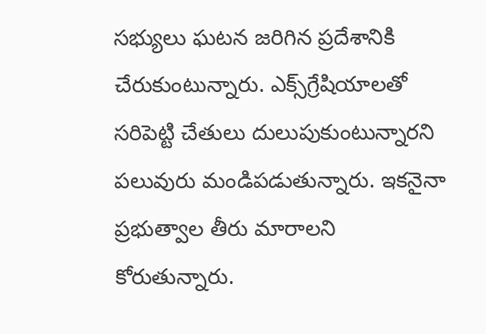స‌భ్యులు ఘ‌ట‌న జ‌రిగిన ప్ర‌దేశానికి చేరుకుంటున్నారు. ఎక్స్‌గ్రేషియాల‌తో స‌రిపెట్టి చేతులు దులుపుకుంటున్నార‌ని ప‌లువురు మండిప‌డుతున్నారు. ఇక‌నైనా ప్ర‌భుత్వాల తీరు మారాల‌ని కోరుతున్నారు.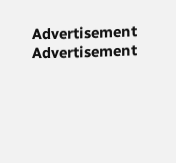Advertisement
Advertisement